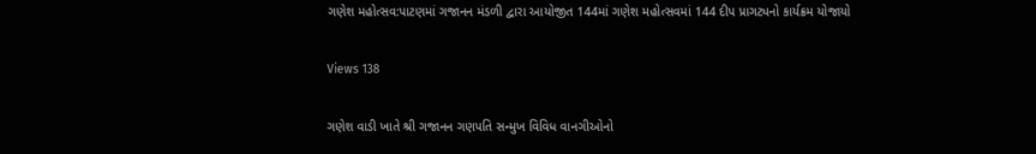ગણેશ મહોત્સવ:પાટણમાં ગજાનન મંડળી દ્વારા આયોજીત 144માં ગણેશ મહોત્સવમાં 144 દીપ પ્રાગટ્યનો કાર્યક્રમ યોજાયો

Views 138

ગણેશ વાડી ખાતે શ્રી ગજાનન ગણપતિ સન્મુખ વિવિધ વાનગીઓનો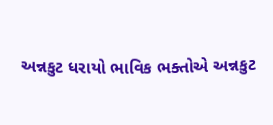અન્નકુટ ધરાયો ભાવિક ભક્તોએ અન્નકુટ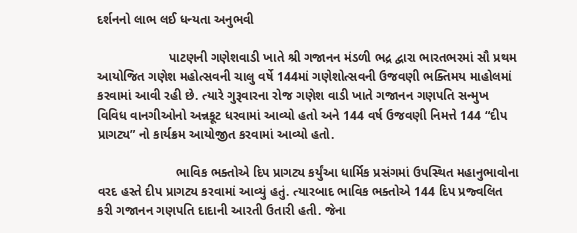દર્શનનો લાભ લઈ ધન્યતા અનુભવી

                    પાટણની ગણેશવાડી ખાતે શ્રી ગજાનન મંડળી ભદ્ર દ્વારા ભારતભરમાં સૌ પ્રથમ આયોજિત ગણેશ મહોત્સવની ચાલુ વર્ષે 144માં ગણેશોત્સવની ઉજવણી ભક્તિમય માહોલમાં કરવામાં આવી રહી છે. ત્યારે ગુરૂવારના રોજ ગણેશ વાડી ખાતે ગજાનન ગણપતિ સન્મુખ વિવિધ વાનગીઓનો અન્નકૂટ ધરવામાં આવ્યો હતો અને 144 વર્ષ ઉજવણી નિમત્તે 144 “દીપ પ્રાગટ્ય” નો કાર્યક્રમ આયોજીત કરવામાં આવ્યો હતો.

                      ભાવિક ભક્તોએ દિપ પ્રાગટ્ય કર્યુંઆ ધાર્મિક પ્રસંગમાં ઉપસ્થિત મહાનુભાવોના વરદ હસ્તે દીપ પ્રાગટ્ય કરવામાં આવ્યું હતું. ત્યારબાદ ભાવિક ભક્તોએ 144 દિપ પ્રજ્વલિત કરી ગજાનન ગણપતિ દાદાની આરતી ઉતારી હતી. જેના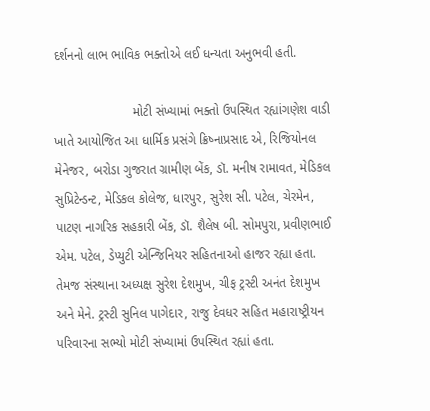દર્શનનો લાભ ભાવિક ભક્તોએ લઈ ધન્યતા અનુભવી હતી.

                      મોટી સંખ્યામાં ભક્તો ઉપસ્થિત રહ્યાંગણેશ વાડી ખાતે આયોજિત આ ધાર્મિક પ્રસંગે ક્રિષ્નાપ્રસાદ એ, રિજિયોનલ મેનેજર, બરોડા ગુજરાત ગ્રામીણ બેંક, ડૉ. મનીષ રામાવત, મેડિકલ સુપ્રિટેન્ડન્ટ, મેડિકલ કોલેજ, ધારપુર, સુરેશ સી. પટેલ, ચેરમેન, પાટણ નાગરિક સહકારી બેંક, ડૉ. શૈલેષ બી. સોમપુરા, પ્રવીણભાઈ એમ. પટેલ, ડેપ્યુટી એન્જિનિયર સહિતનાઓ હાજર રહ્યા હતા. તેમજ સંસ્થાના અધ્યક્ષ સુરેશ દેશમુખ, ચીફ ટ્રસ્ટી અનંત દેશમુખ અને મેને. ટ્રસ્ટી સુનિલ પાગેદાર, રાજુ દેવધર સહિત મહારાષ્ટ્રીયન પરિવારના સભ્યો મોટી સંખ્યામાં ઉપસ્થિત રહ્યાં હતા.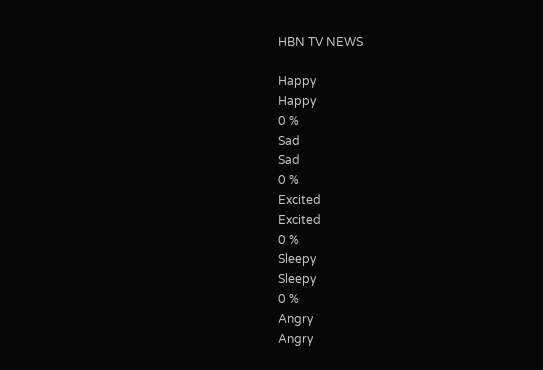HBN TV NEWS

Happy
Happy
0 %
Sad
Sad
0 %
Excited
Excited
0 %
Sleepy
Sleepy
0 %
Angry
Angry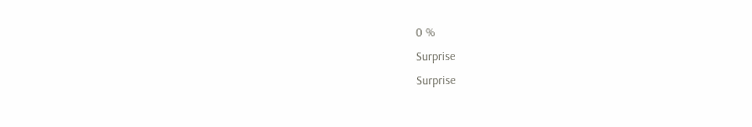0 %
Surprise
Surprise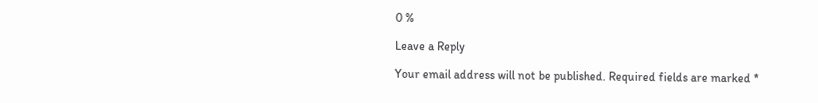0 %

Leave a Reply

Your email address will not be published. Required fields are marked *